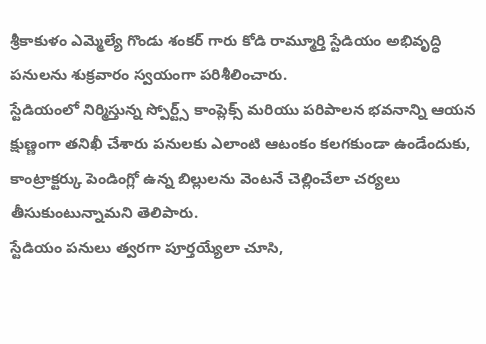శ్రీకాకుళం ఎమ్మెల్యే గొండు శంకర్ గారు కోడి రామ్మూర్తి స్టేడియం అభివృద్ధి పనులను శుక్రవారం స్వయంగా పరిశీలించారు.
స్టేడియంలో నిర్మిస్తున్న స్పోర్ట్స్ కాంప్లెక్స్ మరియు పరిపాలన భవనాన్ని ఆయన క్షుణ్ణంగా తనిఖీ చేశారు పనులకు ఎలాంటి ఆటంకం కలగకుండా ఉండేందుకు, కాంట్రాక్టర్కు పెండింగ్లో ఉన్న బిల్లులను వెంటనే చెల్లించేలా చర్యలు తీసుకుంటున్నామని తెలిపారు.
స్టేడియం పనులు త్వరగా పూర్తయ్యేలా చూసి,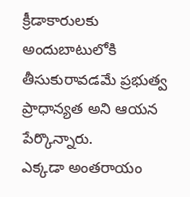క్రీడాకారులకు అందుబాటులోకి తీసుకురావడమే ప్రభుత్వ ప్రాధాన్యత అని ఆయన పేర్కొన్నారు.
ఎక్కడా అంతరాయం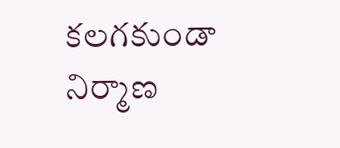కలగకుండా నిర్మాణ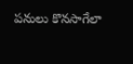పనులు కొనసాగేలా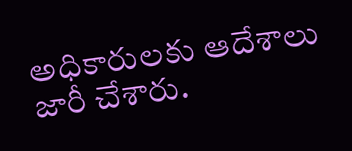అధికారులకు ఆదేశాలు జారీ చేశారు.